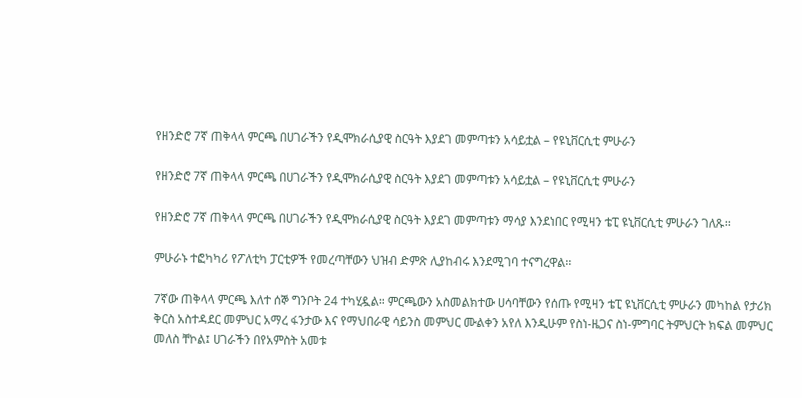የዘንድሮ 7ኛ ጠቅላላ ምርጫ በሀገራችን የዲሞክራሲያዊ ስርዓት እያደገ መምጣቱን አሳይቷል – የዩኒቨርሲቲ ምሁራን

የዘንድሮ 7ኛ ጠቅላላ ምርጫ በሀገራችን የዲሞክራሲያዊ ስርዓት እያደገ መምጣቱን አሳይቷል – የዩኒቨርሲቲ ምሁራን

የዘንድሮ 7ኛ ጠቅላላ ምርጫ በሀገራችን የዲሞክራሲያዊ ስርዓት እያደገ መምጣቱን ማሳያ እንደነበር የሚዛን ቴፒ ዩኒቨርሲቲ ምሁራን ገለጹ፡፡

ምሁራኑ ተፎካካሪ የፖለቲካ ፓርቲዎች የመረጣቸውን ህዝብ ድምጽ ሊያከብሩ እንደሚገባ ተናግረዋል፡፡

7ኛው ጠቅላላ ምርጫ እለተ ሰኞ ግንቦት 24 ተካሂዷል። ምርጫውን አስመልክተው ሀሳባቸውን የሰጡ የሚዛን ቴፒ ዩኒቨርሲቲ ምሁራን መካከል የታሪክ ቅርስ አስተዳደር መምህር አማረ ፋንታው እና የማህበራዊ ሳይንስ መምህር ሙልቀን አየለ እንዲሁም የስነ-ዜጋና ስነ-ምግባር ትምህርት ክፍል መምህር መለስ ቸኮል፤ ሀገራችን በየአምስት አመቱ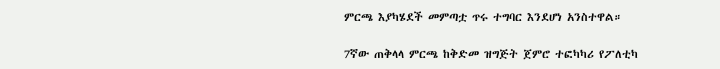ምርጫ እያካሄደች መምጣቷ ጥሩ ተግባር እንደሆነ አንስተዋል።

7ኛው ጠቅላላ ምርጫ ከቅድመ ዝግጅት ጀምሮ ተፎካካሪ የፖለቲካ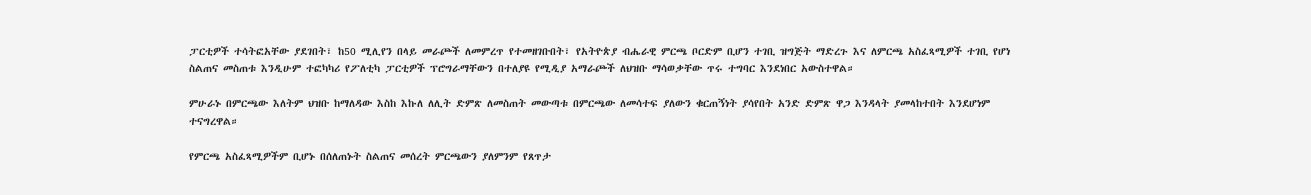ፓርቲዎች ተሳትፎአቸው ያደገበት፣ ከ50 ሚሊየን በላይ መራጮች ለመምረጥ የተመዘገቡበት፣ የአትዮጵያ ብሔራዊ ምርጫ ቦርድም ቢሆን ተገቢ ዝግጅት ማድረጉ እና ለምርጫ አስፈጻሚዎች ተገቢ የሆነ ስልጠና መስጠቱ እንዲሁም ተፎካካሪ የፖለቲካ ፓርቲዎች ፕሮግራማቸውን በተለያዩ የሚዲያ አማራጮች ለህዝቡ ማሳወቃቸው ጥሩ ተግባር እንደነበር አውስተዋል።

ምሁራኑ በምርጫው እለትም ህዝቡ ከማለዳው እስከ እኩለ ለሊት ድምጽ ለመስጠት መውጣቱ በምርጫው ለመሳተፍ ያለውን ቁርጠኝነት ያሳየበት አንድ ድምጽ ዋጋ እንዳላት ያመላከተበት እንደሆነም ተናግረዋል።

የምርጫ አስፈጻሚዎችም ቢሆኑ በሰለጠኑት ስልጠና መሰረት ምርጫውን ያለምንም የጸጥታ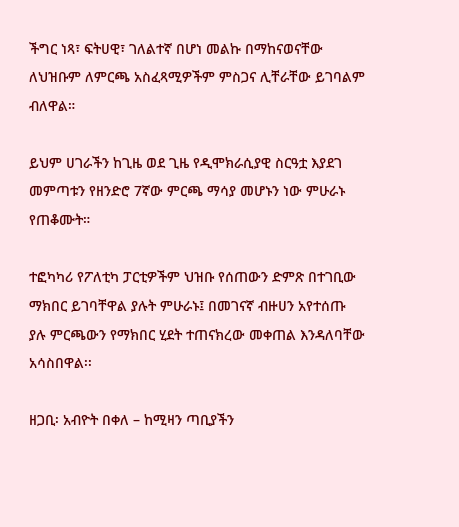ችግር ነጻ፣ ፍትሀዊ፣ ገለልተኛ በሆነ መልኩ በማከናወናቸው ለህዝቡም ለምርጫ አስፈጻሚዎችም ምስጋና ሊቸራቸው ይገባልም ብለዋል።

ይህም ሀገራችን ከጊዜ ወደ ጊዜ የዲሞክራሲያዊ ስርዓቷ እያደገ መምጣቱን የዘንድሮ 7ኛው ምርጫ ማሳያ መሆኑን ነው ምሁራኑ የጠቆሙት።

ተፎካካሪ የፖለቲካ ፓርቲዎችም ህዝቡ የሰጠውን ድምጽ በተገቢው ማክበር ይገባቸዋል ያሉት ምሁራኑ፤ በመገናኛ ብዙሀን አየተሰጡ ያሉ ምርጫውን የማክበር ሂደት ተጠናክረው መቀጠል እንዳለባቸው አሳስበዋል፡፡

ዘጋቢ፡ አብዮት በቀለ – ከሚዛን ጣቢያችን